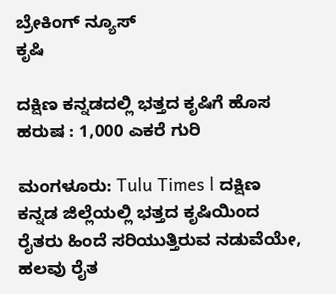ಬ್ರೇಕಿಂಗ್ ನ್ಯೂಸ್
ಕೃಷಿ

ದಕ್ಷಿಣ ಕನ್ನಡದಲ್ಲಿ ಭತ್ತದ ಕೃಷಿಗೆ ಹೊಸ ಹರುಷ : 1,000 ಎಕರೆ ಗುರಿ

ಮಂಗಳೂರು: Tulu Times l ದಕ್ಷಿಣ ಕನ್ನಡ ಜಿಲ್ಲೆಯಲ್ಲಿ ಭತ್ತದ ಕೃಷಿಯಿಂದ ರೈತರು ಹಿಂದೆ ಸರಿಯುತ್ತಿರುವ ನಡುವೆಯೇ, ಹಲವು ರೈತ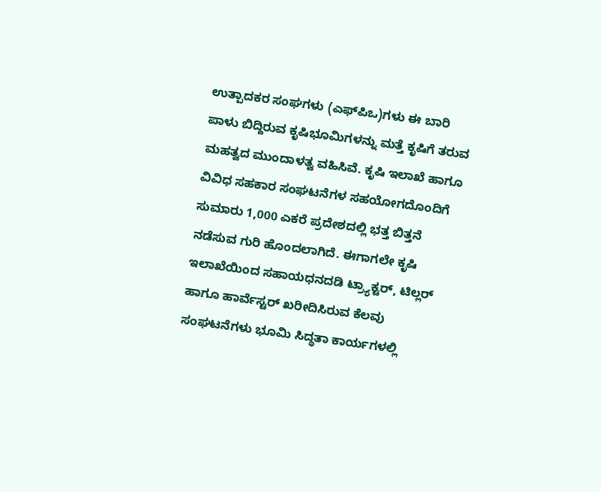ಉತ್ಪಾದಕರ ಸಂಘಗಳು (ಎಫ್‌ಪಿಒ)ಗಳು ಈ ಬಾರಿ ಪಾಳು ಬಿದ್ದಿರುವ ಕೃಷಿಭೂಮಿಗಳನ್ನು ಮತ್ತೆ ಕೃಷಿಗೆ ತರುವ ಮಹತ್ವದ ಮುಂದಾಳತ್ವ ವಹಿಸಿವೆ. ಕೃಷಿ ಇಲಾಖೆ ಹಾಗೂ ವಿವಿಧ ಸಹಕಾರ ಸಂಘಟನೆಗಳ ಸಹಯೋಗದೊಂದಿಗೆ ಸುಮಾರು 1,000 ಎಕರೆ ಪ್ರದೇಶದಲ್ಲಿ ಭತ್ತ ಬಿತ್ತನೆ ನಡೆಸುವ ಗುರಿ ಹೊಂದಲಾಗಿದೆ. ಈಗಾಗಲೇ ಕೃಷಿ ಇಲಾಖೆಯಿಂದ ಸಹಾಯಧನದಡಿ ಟ್ರ್ಯಾಕ್ಟರ್, ಟಿಲ್ಲರ್ ಹಾಗೂ ಹಾರ್ವೆಸ್ಟರ್ ಖರೀದಿಸಿರುವ ಕೆಲವು ಸಂಘಟನೆಗಳು ಭೂಮಿ ಸಿದ್ಧತಾ ಕಾರ್ಯಗಳಲ್ಲಿ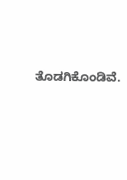ತೊಡಗಿಕೊಂಡಿವೆ.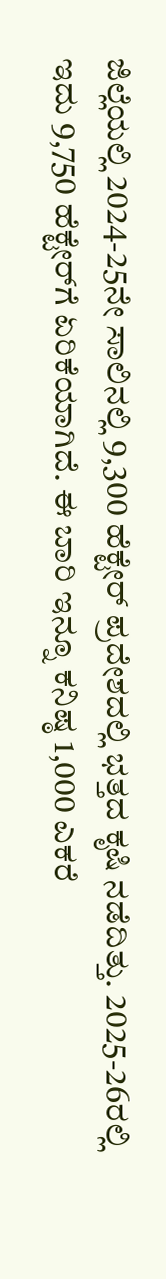ಜಿಲ್ಲೆಯಲ್ಲಿ 2024-25ನೇ ಸಾಲಿನಲ್ಲಿ 9,300 ಹೆಕ್ಟೇರ್ ಪ್ರದೇಶದಲ್ಲಿ ಭತ್ತದ ಕೃಷಿ ನಡೆದಿತ್ತು. 2025-26ರಲ್ಲಿ ಇದು 9,750 ಹೆಕ್ಟೇರ್‌ಗೆ ಏರಿಕೆಯಾಗಿದೆ. ಈ ಬಾರಿ ಇನ್ನೂ ಕನಿಷ್ಠ 1,000 ಎಕರೆ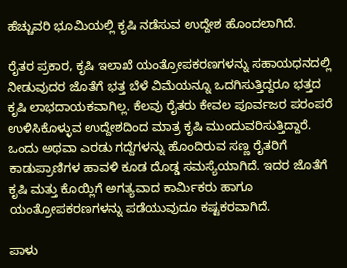ಹೆಚ್ಚುವರಿ ಭೂಮಿಯಲ್ಲಿ ಕೃಷಿ ನಡೆಸುವ ಉದ್ದೇಶ ಹೊಂದಲಾಗಿದೆ.

ರೈತರ ಪ್ರಕಾರ, ಕೃಷಿ ಇಲಾಖೆ ಯಂತ್ರೋಪಕರಣಗಳನ್ನು ಸಹಾಯಧನದಲ್ಲಿ ನೀಡುವುದರ ಜೊತೆಗೆ ಭತ್ತ ಬೆಳೆ ವಿಮೆಯನ್ನೂ ಒದಗಿಸುತ್ತಿದ್ದರೂ ಭತ್ತದ ಕೃಷಿ ಲಾಭದಾಯಕವಾಗಿಲ್ಲ. ಕೆಲವು ರೈತರು ಕೇವಲ ಪೂರ್ವಜರ ಪರಂಪರೆ ಉಳಿಸಿಕೊಳ್ಳುವ ಉದ್ದೇಶದಿಂದ ಮಾತ್ರ ಕೃಷಿ ಮುಂದುವರಿಸುತ್ತಿದ್ದಾರೆ. ಒಂದು ಅಥವಾ ಎರಡು ಗದ್ದೆಗಳನ್ನು ಹೊಂದಿರುವ ಸಣ್ಣ ರೈತರಿಗೆ ಕಾಡುಪ್ರಾಣಿಗಳ ಹಾವಳಿ ಕೂಡ ದೊಡ್ಡ ಸಮಸ್ಯೆಯಾಗಿದೆ. ಇದರ ಜೊತೆಗೆ ಕೃಷಿ ಮತ್ತು ಕೊಯ್ಲಿಗೆ ಅಗತ್ಯವಾದ ಕಾರ್ಮಿಕರು ಹಾಗೂ ಯಂತ್ರೋಪಕರಣಗಳನ್ನು ಪಡೆಯುವುದೂ ಕಷ್ಟಕರವಾಗಿದೆ.

ಪಾಳು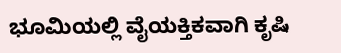ಭೂಮಿಯಲ್ಲಿ ವೈಯಕ್ತಿಕವಾಗಿ ಕೃಷಿ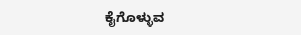ಕೈಗೊಳ್ಳುವ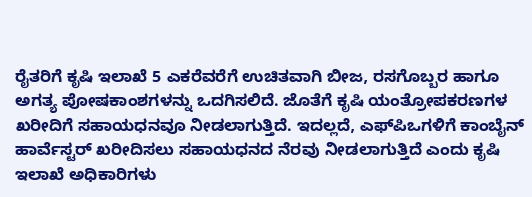ರೈತರಿಗೆ ಕೃಷಿ ಇಲಾಖೆ 5 ಎಕರೆವರೆಗೆ ಉಚಿತವಾಗಿ ಬೀಜ, ರಸಗೊಬ್ಬರ ಹಾಗೂ ಅಗತ್ಯ ಪೋಷಕಾಂಶಗಳನ್ನು ಒದಗಿಸಲಿದೆ. ಜೊತೆಗೆ ಕೃಷಿ ಯಂತ್ರೋಪಕರಣಗಳ ಖರೀದಿಗೆ ಸಹಾಯಧನವೂ ನೀಡಲಾಗುತ್ತಿದೆ. ಇದಲ್ಲದೆ, ಎಫ್‌ಪಿಒಗಳಿಗೆ ಕಾಂಬೈನ್ ಹಾರ್ವೆಸ್ಟರ್ ಖರೀದಿಸಲು ಸಹಾಯಧನದ ನೆರವು ನೀಡಲಾಗುತ್ತಿದೆ ಎಂದು ಕೃಷಿ ಇಲಾಖೆ ಅಧಿಕಾರಿಗಳು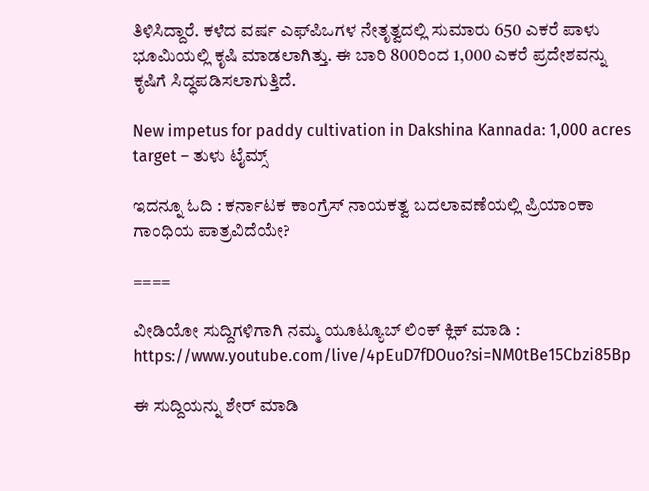ತಿಳಿಸಿದ್ದಾರೆ. ಕಳೆದ ವರ್ಷ ಎಫ್‌ಪಿಒಗಳ ನೇತೃತ್ವದಲ್ಲಿ ಸುಮಾರು 650 ಎಕರೆ ಪಾಳು ಭೂಮಿಯಲ್ಲಿ ಕೃಷಿ ಮಾಡಲಾಗಿತ್ತು. ಈ ಬಾರಿ 800ರಿಂದ 1,000 ಎಕರೆ ಪ್ರದೇಶವನ್ನು ಕೃಷಿಗೆ ಸಿದ್ಧಪಡಿಸಲಾಗುತ್ತಿದೆ.

New impetus for paddy cultivation in Dakshina Kannada: 1,000 acres target – ತುಳು ಟೈಮ್ಸ್

ಇದನ್ನೂ ಓದಿ : ಕರ್ನಾಟಕ ಕಾಂಗ್ರೆಸ್ ನಾಯಕತ್ವ ಬದಲಾವಣೆಯಲ್ಲಿ ಪ್ರಿಯಾಂಕಾ ಗಾಂಧಿಯ ಪಾತ್ರವಿದೆಯೇ?

====

ವೀಡಿಯೋ ಸುದ್ದಿಗಳಿಗಾಗಿ ನಮ್ಮ ಯೂಟ್ಯೂಬ್ ಲಿಂಕ್ ಕ್ಲಿಕ್ ಮಾಡಿ : https://www.youtube.com/live/4pEuD7fDOuo?si=NM0tBe15Cbzi85Bp

ಈ ಸುದ್ದಿಯನ್ನು ಶೇರ್ ಮಾಡಿ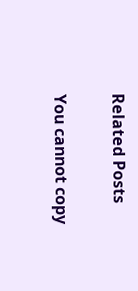Related Posts

You cannot copy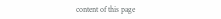content of this page